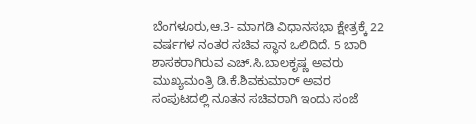ಬೆಂಗಳೂರು,ಆ.3- ಮಾಗಡಿ ವಿಧಾನಸಭಾ ಕ್ಷೇತ್ರಕ್ಕೆ 22 ವರ್ಷಗಳ ನಂತರ ಸಚಿವ ಸ್ಥಾನ ಒಲಿದಿದೆ. 5 ಬಾರಿ ಶಾಸಕರಾಗಿರುವ ಎಚ್.ಸಿ.ಬಾಲಕೃಷ್ಣ ಅವರು ಮುಖ್ಯಮಂತ್ರಿ ಡಿ.ಕೆ.ಶಿವಕುಮಾರ್ ಅವರ ಸಂಪುಟದಲ್ಲಿ ನೂತನ ಸಚಿವರಾಗಿ ಇಂದು ಸಂಜೆ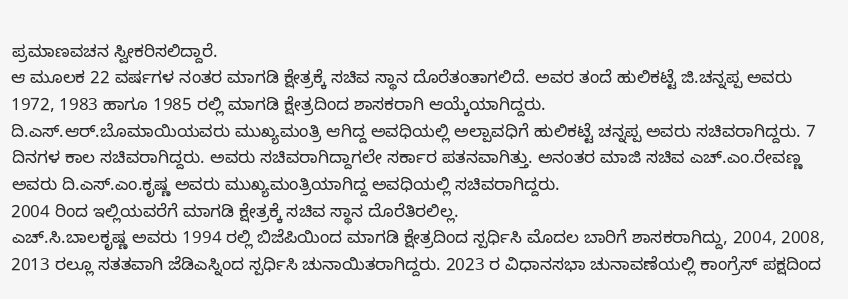ಪ್ರಮಾಣವಚನ ಸ್ವೀಕರಿಸಲಿದ್ದಾರೆ.
ಆ ಮೂಲಕ 22 ವರ್ಷಗಳ ನಂತರ ಮಾಗಡಿ ಕ್ಷೇತ್ರಕ್ಕೆ ಸಚಿವ ಸ್ಥಾನ ದೊರೆತಂತಾಗಲಿದೆ. ಅವರ ತಂದೆ ಹುಲಿಕಟ್ಟೆ ಜಿ.ಚನ್ನಪ್ಪ ಅವರು 1972, 1983 ಹಾಗೂ 1985 ರಲ್ಲಿ ಮಾಗಡಿ ಕ್ಷೇತ್ರದಿಂದ ಶಾಸಕರಾಗಿ ಆಯ್ಕೆಯಾಗಿದ್ದರು.
ದಿ.ಎಸ್.ಆರ್.ಬೊಮಾಯಿಯವರು ಮುಖ್ಯಮಂತ್ರಿ ಆಗಿದ್ದ ಅವಧಿಯಲ್ಲಿ ಅಲ್ಪಾವಧಿಗೆ ಹುಲಿಕಟ್ಟೆ ಚನ್ನಪ್ಪ ಅವರು ಸಚಿವರಾಗಿದ್ದರು. 7 ದಿನಗಳ ಕಾಲ ಸಚಿವರಾಗಿದ್ದರು. ಅವರು ಸಚಿವರಾಗಿದ್ದಾಗಲೇ ಸರ್ಕಾರ ಪತನವಾಗಿತ್ತು. ಅನಂತರ ಮಾಜಿ ಸಚಿವ ಎಚ್.ಎಂ.ರೇವಣ್ಣ ಅವರು ದಿ.ಎಸ್.ಎಂ.ಕೃಷ್ಣ ಅವರು ಮುಖ್ಯಮಂತ್ರಿಯಾಗಿದ್ದ ಅವಧಿಯಲ್ಲಿ ಸಚಿವರಾಗಿದ್ದರು.
2004 ರಿಂದ ಇಲ್ಲಿಯವರೆಗೆ ಮಾಗಡಿ ಕ್ಷೇತ್ರಕ್ಕೆ ಸಚಿವ ಸ್ಥಾನ ದೊರೆತಿರಲಿಲ್ಲ.
ಎಚ್.ಸಿ.ಬಾಲಕೃಷ್ಣ ಅವರು 1994 ರಲ್ಲಿ ಬಿಜೆಪಿಯಿಂದ ಮಾಗಡಿ ಕ್ಷೇತ್ರದಿಂದ ಸ್ಪರ್ಧಿಸಿ ಮೊದಲ ಬಾರಿಗೆ ಶಾಸಕರಾಗಿದ್ದು, 2004, 2008, 2013 ರಲ್ಲೂ ಸತತವಾಗಿ ಜೆಡಿಎಸ್ನಿಂದ ಸ್ಪರ್ಧಿಸಿ ಚುನಾಯಿತರಾಗಿದ್ದರು. 2023 ರ ವಿಧಾನಸಭಾ ಚುನಾವಣೆಯಲ್ಲಿ ಕಾಂಗ್ರೆಸ್ ಪಕ್ಷದಿಂದ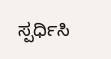ಸ್ಪರ್ಧಿಸಿ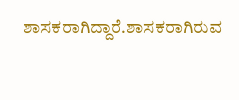ಶಾಸಕರಾಗಿದ್ದಾರೆ.ಶಾಸಕರಾಗಿರುವ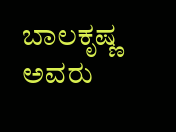ಬಾಲಕೃಷ್ಣ ಅವರು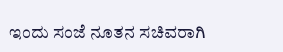ಇಂದು ಸಂಜೆ ನೂತನ ಸಚಿವರಾಗಿ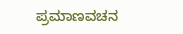ಪ್ರಮಾಣವಚನ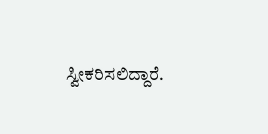ಸ್ವೀಕರಿಸಲಿದ್ದಾರೆ.